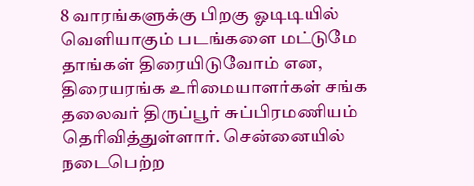8 வாரங்களுக்கு பிறகு ஓடிடியில் வெளியாகும் படங்களை மட்டுமே தாங்கள் திரையிடுவோம் என, திரையரங்க உரிமையாளர்கள் சங்க தலைவர் திருப்பூர் சுப்பிரமணியம் தெரிவித்துள்ளார். சென்னையில் நடைபெற்ற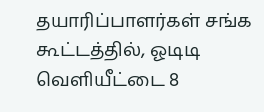தயாரிப்பாளர்கள் சங்க கூட்டத்தில், ஓடிடி வெளியீட்டை 8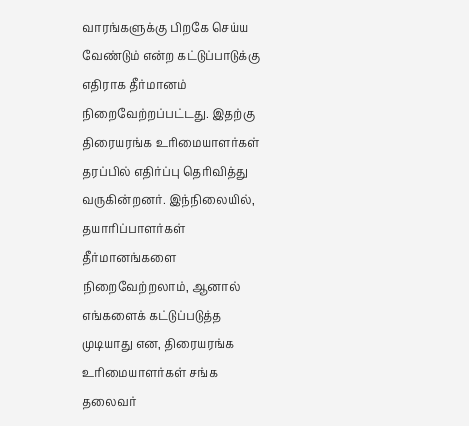வாரங்களுக்கு பிறகே செய்ய வேண்டும் என்ற கட்டுப்பாடுக்கு எதிராக தீர்மானம் நிறைவேற்றப்பட்டது. இதற்கு திரையரங்க உரிமையாளர்கள் தரப்பில் எதிர்ப்பு தெரிவித்து வருகின்றனர். இந்நிலையில், தயாரிப்பாளர்கள் தீர்மானங்களை நிறைவேற்றலாம், ஆனால் எங்களைக் கட்டுப்படுத்த முடியாது என, திரையரங்க உரிமையாளர்கள் சங்க தலைவர்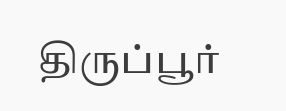திருப்பூர்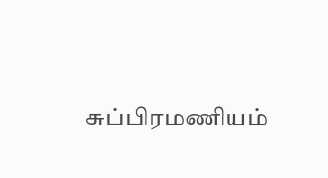சுப்பிரமணியம்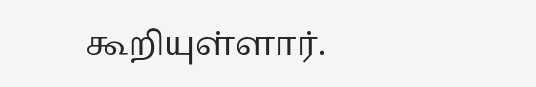கூறியுள்ளார்.